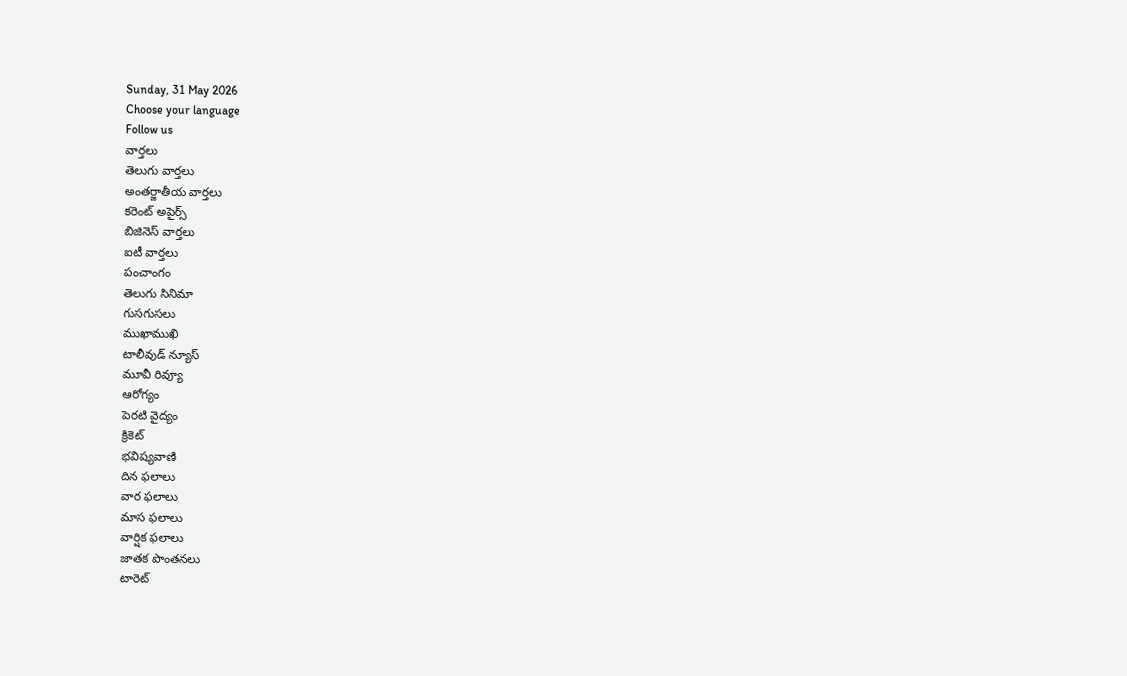Sunday, 31 May 2026
Choose your language
Follow us
వార్తలు
తెలుగు వార్తలు
అంతర్జాతీయ వార్తలు
కరెంట్ అపైర్స్
బిజినెస్ వార్తలు
ఐటీ వార్తలు
పంచాంగం
తెలుగు సినిమా
గుసగుసలు
ముఖాముఖి
టాలీవుడ్ న్యూస్
మూవీ రివ్యూ
ఆరోగ్యం
పెరటి వైద్యం
క్రికెట్
భవిష్యవాణి
దిన ఫలాలు
వార ఫలాలు
మాస ఫలాలు
వార్షిక ఫలాలు
జాతక పొంతనలు
టారెట్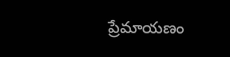ప్రేమాయణం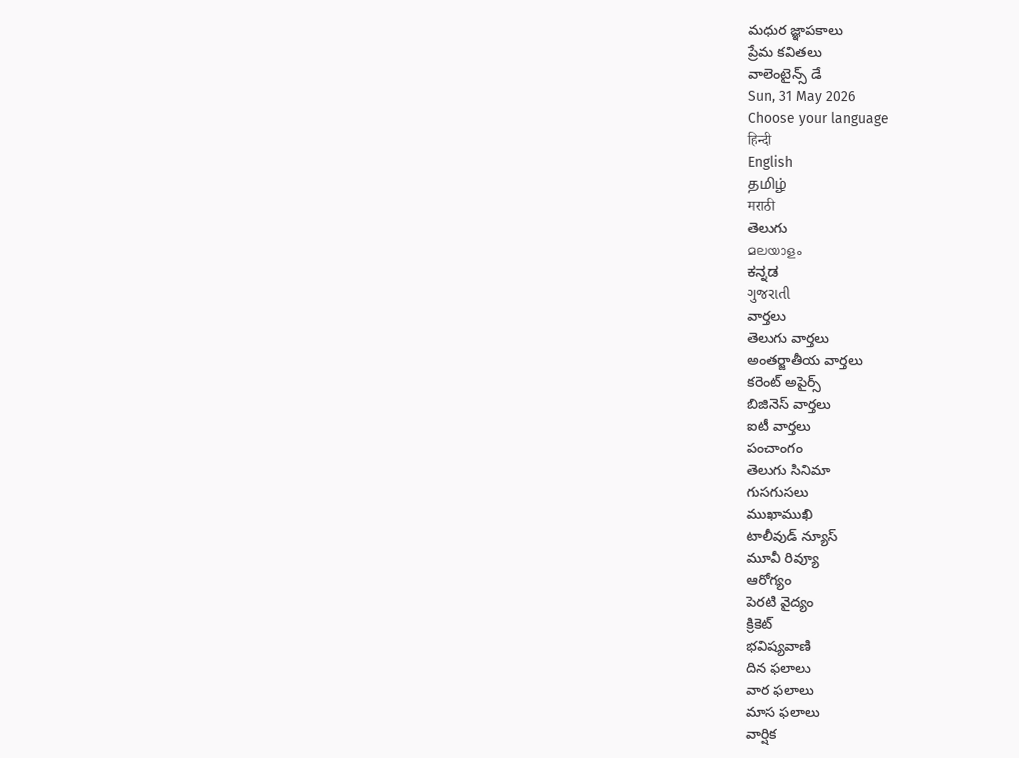మధుర జ్ఞాపకాలు
ప్రేమ కవితలు
వాలెంటైన్స్ డే
Sun, 31 May 2026
Choose your language
हिन्दी
English
தமிழ்
मराठी
తెలుగు
മലയാളം
ಕನ್ನಡ
ગુજરાતી
వార్తలు
తెలుగు వార్తలు
అంతర్జాతీయ వార్తలు
కరెంట్ అపైర్స్
బిజినెస్ వార్తలు
ఐటీ వార్తలు
పంచాంగం
తెలుగు సినిమా
గుసగుసలు
ముఖాముఖి
టాలీవుడ్ న్యూస్
మూవీ రివ్యూ
ఆరోగ్యం
పెరటి వైద్యం
క్రికెట్
భవిష్యవాణి
దిన ఫలాలు
వార ఫలాలు
మాస ఫలాలు
వార్షిక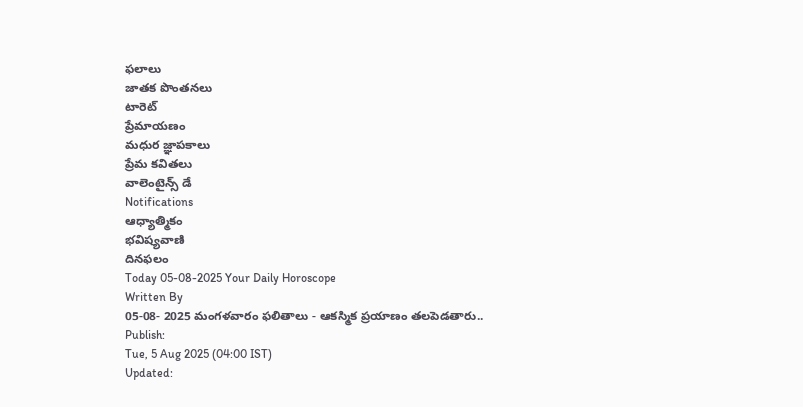ఫలాలు
జాతక పొంతనలు
టారెట్
ప్రేమాయణం
మధుర జ్ఞాపకాలు
ప్రేమ కవితలు
వాలెంటైన్స్ డే
Notifications
ఆధ్యాత్మికం
భవిష్యవాణి
దినఫలం
Today 05-08-2025 Your Daily Horoscope
Written By
05-08- 2025 మంగళవారం ఫలితాలు - ఆకస్మిక ప్రయాణం తలపెడతారు..
Publish:
Tue, 5 Aug 2025 (04:00 IST)
Updated: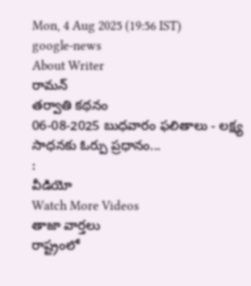Mon, 4 Aug 2025 (19:56 IST)
google-news
About Writer
రామన్
తర్వాతి కథనం
06-08-2025 బుధవారం ఫలితాలు - లక్ష్య సాధనకు ఓర్పు ప్రధానం...
:
వీడియో
Watch More Videos
తాజా వార్తలు
రాష్ట్రంలో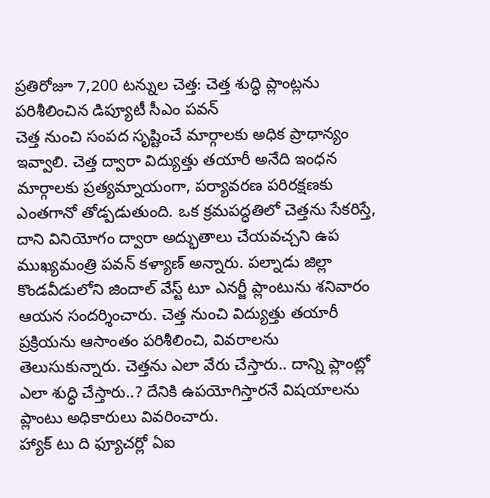ప్రతిరోజూ 7,200 టన్నుల చెత్త: చెత్త శుద్ధి ప్లాంట్లను పరిశీలించిన డిప్యూటీ సీఎం పవన్
చెత్త నుంచి సంపద సృష్టించే మార్గాలకు అధిక ప్రాధాన్యం ఇవ్వాలి. చెత్త ద్వారా విద్యుత్తు తయారీ అనేది ఇంధన మార్గాలకు ప్రత్యమ్నాయంగా, పర్యావరణ పరిరక్షణకు ఎంతగానో తోడ్పడుతుంది. ఒక క్రమపద్ధతిలో చెత్తను సేకరిస్తే, దాని వినియోగం ద్వారా అద్భుతాలు చేయవచ్చని ఉప ముఖ్యమంత్రి పవన్ కళ్యాణ్ అన్నారు. పల్నాడు జిల్లా కొండవీడులోని జిందాల్ వేస్ట్ టూ ఎనర్జీ ప్లాంటును శనివారం ఆయన సందర్శించారు. చెత్త నుంచి విద్యుత్తు తయారీ ప్రక్రియను ఆసాంతం పరిశీలించి, వివరాలను తెలుసుకున్నారు. చెత్తను ఎలా వేరు చేస్తారు.. దాన్ని ప్లాంట్లో ఎలా శుద్ధి చేస్తారు..? దేనికి ఉపయోగిస్తారనే విషయాలను ప్లాంటు అధికారులు వివరించారు.
హ్యాక్ టు ది ఫ్యూచర్లో ఏఐ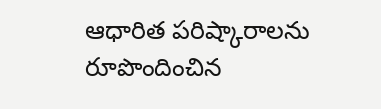ఆధారిత పరిష్కారాలను రూపొందించిన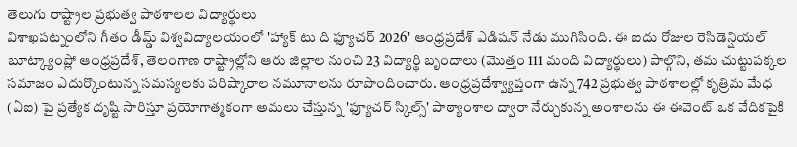తెలుగు రాష్ట్రాల ప్రభుత్వ పాఠశాలల విద్యార్థులు
విశాఖపట్నంలోని గీతం డీమ్డ్ విశ్వవిద్యాలయంలో 'హ్యాక్ టు ది ఫ్యూచర్ 2026' ఆంధ్రప్రదేశ్ ఎడిషన్ నేడు ముగిసింది. ఈ ఐదు రోజుల రెసిడెన్షియల్ బూట్క్యాంప్లో ఆంధ్రప్రదేశ్, తెలంగాణ రాష్ట్రాల్లోని ఆరు జిల్లాల నుంచి 23 విద్యార్థి బృందాలు (మొత్తం 111 మంది విద్యార్థులు) పాల్గొని, తమ చుట్టుపక్కల సమాజం ఎదుర్కొంటున్న సమస్యలకు పరిష్కారాల నమూనాలను రూపొందించారు. ఆంధ్రప్రదేశ్వ్యాప్తంగా ఉన్న 742 ప్రభుత్వ పాఠశాలల్లో కృత్రిమ మేధ (ఏఐ) పై ప్రత్యేక దృష్టి సారిస్తూ ప్రయోగాత్మకంగా అమలు చేస్తున్న 'ఫ్యూచర్ స్కిల్స్' పాఠ్యాంశాల ద్వారా నేర్చుకున్న అంశాలను ఈ ఈవెంట్ ఒక వేదికపైకి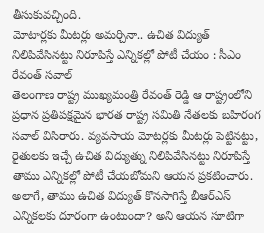తీసుకువచ్చింది.
మోటార్లకు మీటర్లు అమర్చినా.. ఉచిత విద్యుత్ నిలిపివేసినట్టు నిరూపిస్తే ఎన్నికల్లో పోటీ చేయం : సీఎం రేవంత్ సవాల్
తెలంగాణ రాష్ట్ర ముఖ్యమంత్రి రేవంత్ రెడ్డి ఆ రాష్ట్రంలోని ప్రధాన ప్రతిపక్షమైన భారత రాష్ట్ర సమితి నేతలకు బహిరంగ సవాల్ విసిరారు. వ్యవసాయ మోటర్లకు మీటర్లు పెట్టినట్టు, రైతులకు ఇచ్చే ఉచిత విద్యుత్ను నిలిపివేసినట్టు నిరూపిస్తే తాము ఎన్నికల్లో పోటీ చేయబోమని ఆయన ప్రకటించారు. అలాగే, తాము ఉచిత విద్యుత్ కొనసాగిస్తే బీఆర్ఎస్ ఎన్నికలకు దూరంగా ఉంటుందా? అని ఆయన సూటిగా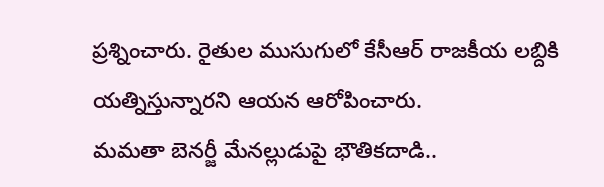ప్రశ్నించారు. రైతుల ముసుగులో కేసీఆర్ రాజకీయ లబ్దికి యత్నిస్తున్నారని ఆయన ఆరోపించారు.
మమతా బెనర్జీ మేనల్లుడుపై భౌతికదాడి..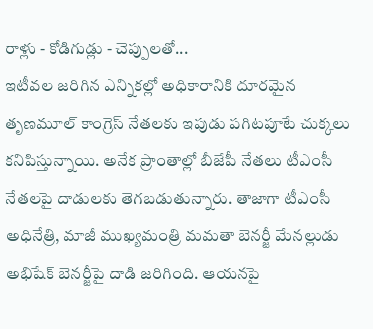రాళ్లు - కోడిగుడ్లు - చెప్పులతో...
ఇటీవల జరిగిన ఎన్నికల్లో అధికారానికి దూరమైన తృణమూల్ కాంగ్రెస్ నేతలకు ఇపుడు పగిటపూటే చుక్కలు కనిపిస్తున్నాయి. అనేక ప్రాంతాల్లో బీజేపీ నేతలు టీఎంసీ నేతలపై దాడులకు తెగబడుతున్నారు. తాజాగా టీఎంసీ అధినేత్రి, మాజీ ముఖ్యమంత్రి మమతా బెనర్జీ మేనల్లుడు అభిషేక్ బెనర్జీపై దాడి జరిగింది. ఆయనపై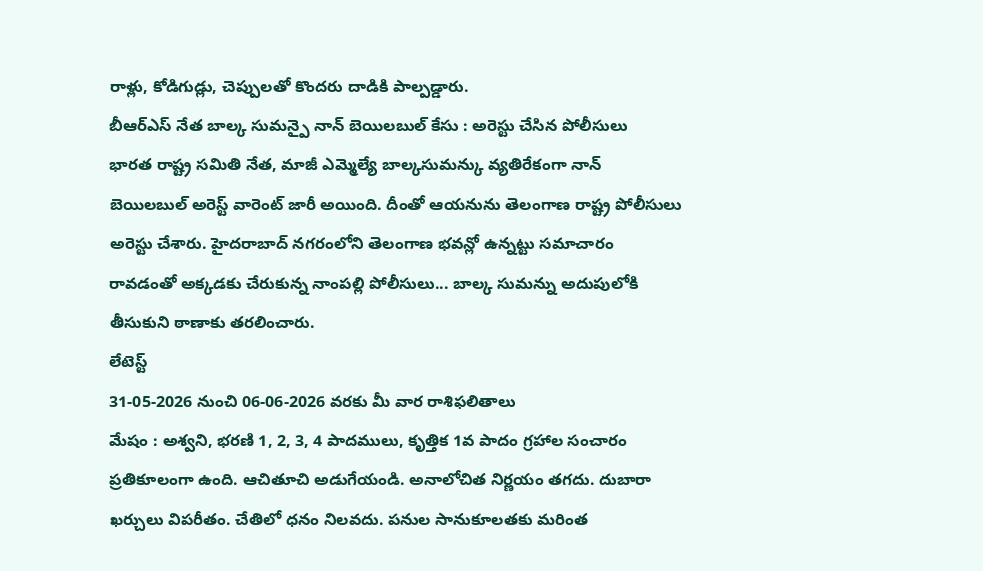రాళ్లు, కోడిగుడ్లు, చెప్పులతో కొందరు దాడికి పాల్పడ్డారు.
బీఆర్ఎస్ నేత బాల్క సుమన్పై నాన్ బెయిలబుల్ కేసు : అరెస్టు చేసిన పోలీసులు
భారత రాష్ట్ర సమితి నేత, మాజీ ఎమ్మెల్యే బాల్కసుమన్కు వ్యతిరేకంగా నాన్ బెయిలబుల్ అరెస్ట్ వారెంట్ జారీ అయింది. దీంతో ఆయనును తెలంగాణ రాష్ట్ర పోలీసులు అరెస్టు చేశారు. హైదరాబాద్ నగరంలోని తెలంగాణ భవన్లో ఉన్నట్టు సమాచారం రావడంతో అక్కడకు చేరుకున్న నాంపల్లి పోలీసులు... బాల్క సుమన్ను అదుపులోకి తీసుకుని ఠాణాకు తరలించారు.
లేటెస్ట్
31-05-2026 నుంచి 06-06-2026 వరకు మీ వార రాశిఫలితాలు
మేషం : అశ్వని, భరణి 1, 2, 3, 4 పాదములు, కృత్తిక 1వ పాదం గ్రహాల సంచారం ప్రతికూలంగా ఉంది. ఆచితూచి అడుగేయండి. అనాలోచిత నిర్ణయం తగదు. దుబారా ఖర్చులు విపరీతం. చేతిలో ధనం నిలవదు. పనుల సానుకూలతకు మరింత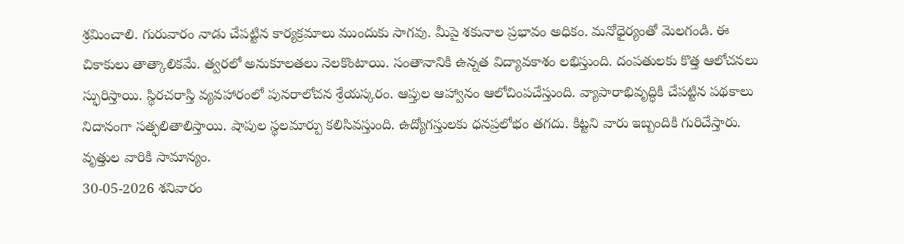శ్రమించాలి. గురువారం నాడు చేపట్టిన కార్యక్రమాలు ముందుకు సాగవు. మీపై శకునాల ప్రభావం అధికం. మనోధైర్యంతో మెలగండి. ఈ చికాకులు తాత్కాలికమే. త్వరలో అనుకూలతలు నెలకొంటాయి. సంతానానికి ఉన్నత విద్యావకాశం లభిస్తుంది. దంపతులకు కొత్త ఆలోచనలు స్ఫురిస్తాయి. స్థిరచరాస్తి వ్యవహారంలో పునరాలోచన శ్రేయస్కరం. ఆప్తుల ఆహ్వానం ఆలోచింపచేస్తుంది. వ్యాపారాభివృద్ధికి చేపట్టిన పథకాలు నిదానంగా సత్ఫలితాలిస్తాయి. షాపుల స్థలమార్పు కలిసివస్తుంది. ఉద్యోగస్తులకు ధనప్రలోభం తగదు. కిట్టని వారు ఇబ్బందికి గురిచేస్తారు. వృత్తుల వారికి సామాన్యం.
30-05-2026 శనివారం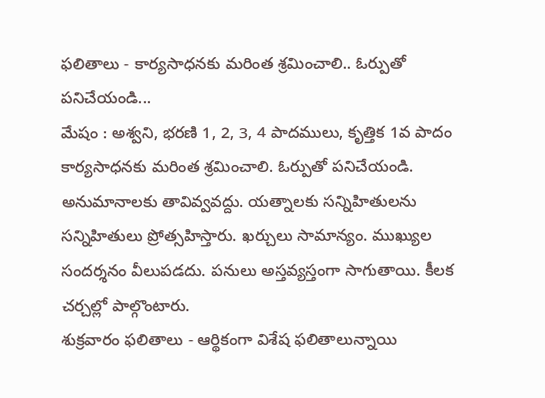ఫలితాలు - కార్యసాధనకు మరింత శ్రమించాలి.. ఓర్పుతో పనిచేయండి...
మేషం : అశ్వని, భరణి 1, 2, 3, 4 పాదములు, కృత్తిక 1వ పాదం కార్యసాధనకు మరింత శ్రమించాలి. ఓర్పుతో పనిచేయండి. అనుమానాలకు తావివ్వవద్దు. యత్నాలకు సన్నిహితులను సన్నిహితులు ప్రోత్సహిస్తారు. ఖర్చులు సామాన్యం. ముఖ్యుల సందర్శనం వీలుపడదు. పనులు అస్తవ్యస్తంగా సాగుతాయి. కీలక చర్చల్లో పాల్గొంటారు.
శుక్రవారం ఫలితాలు - ఆర్థికంగా విశేష ఫలితాలున్నాయి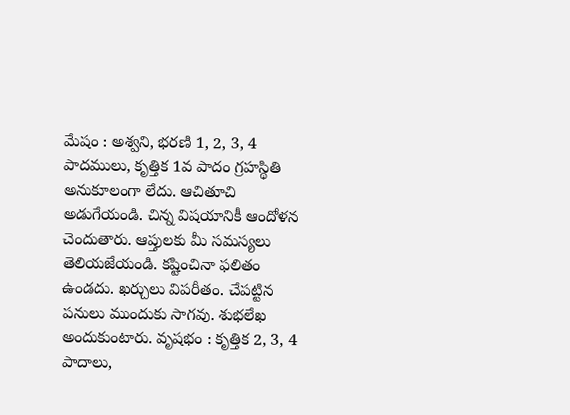మేషం : అశ్వని, భరణి 1, 2, 3, 4 పాదములు, కృత్తిక 1వ పాదం గ్రహస్థితి అనుకూలంగా లేదు. ఆచితూచి అడుగేయండి. చిన్న విషయానికీ ఆందోళన చెందుతారు. ఆప్తులకు మీ సమస్యలు తెలియజేయండి. కష్టించినా ఫలితం ఉండదు. ఖర్చులు విపరీతం. చేపట్టిన పనులు ముందుకు సాగవు. శుభలేఖ అందుకుంటారు. వృషభం : కృత్తిక 2, 3, 4 పాదాలు,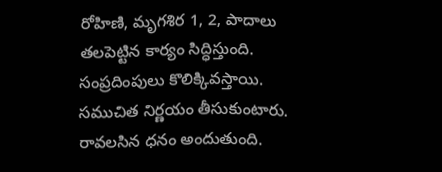రోహిణి, మృగశిర 1, 2, పాదాలు తలపెట్టిన కార్యం సిద్ధిస్తుంది. సంప్రదింపులు కొలిక్కివస్తాయి. సముచిత నిర్ణయం తీసుకుంటారు. రావలసిన ధనం అందుతుంది.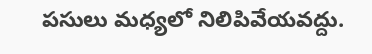పసులు మధ్యలో నిలిపివేయవద్దు.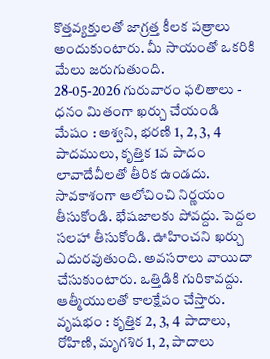కొత్తవ్యక్తులతో జాగ్రత్త కీలక పత్రాలు అందుకుంటారు. మీ సాయంతో ఒకరికి మేలు జరుగుతుంది.
28-05-2026 గురువారం ఫలితాలు - ధనం మితంగా ఖర్చు చేయండి
మేషం : అశ్వని, భరణి 1, 2, 3, 4 పాదములు, కృత్తిక 1వ పాదం లావాదేవీలతో తీరిక ఉండదు. సావకాశంగా ఆలోచించి నిర్ణయం తీసుకోండి. భేషజాలకు పోవద్దు. పెద్దల సలహా తీసుకోండి. ఊహించని ఖర్చు ఎదురవుతుంది. అవసరాలు వాయిదా చేసుకుంటారు. ఒత్తిడికి గురికావద్దు. ఆత్మీయులతో కాలక్షేపం చేస్తారు. వృషభం : కృత్తిక 2, 3, 4 పాదాలు, రోహిణి, మృగశిర 1, 2, పాదాలు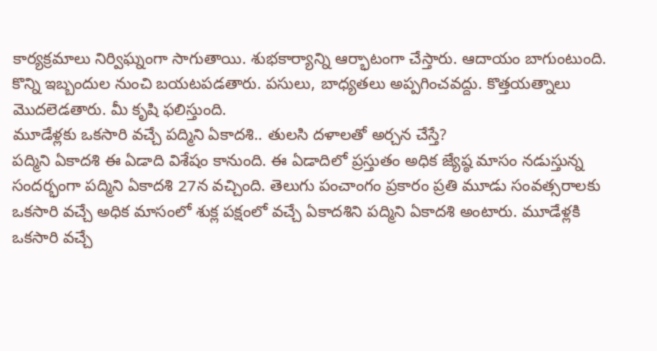కార్యక్రమాలు నిర్విఘ్నంగా సాగుతాయి. శుభకార్యాన్ని ఆర్భాటంగా చేస్తారు. ఆదాయం బాగుంటుంది. కొన్ని ఇబ్బందుల నుంచి బయటపడతారు. పసులు, బాధ్యతలు అప్పగించవద్దు. కొత్తయత్నాలు మొదలెడతారు. మీ కృషి ఫలిస్తుంది.
మూడేళ్లకు ఒకసారి వచ్చే పద్మిని ఏకాదశి.. తులసి దళాలతో అర్చన చేస్తే?
పద్మిని ఏకాదశి ఈ ఏడాది విశేషం కానుంది. ఈ ఏడాదిలో ప్రస్తుతం అధిక జ్యేష్ఠ మాసం నడుస్తున్న సందర్భంగా పద్మిని ఏకాదశి 27న వచ్చింది. తెలుగు పంచాంగం ప్రకారం ప్రతి మూడు సంవత్సరాలకు ఒకసారి వచ్చే అధిక మాసంలో శుక్ల పక్షంలో వచ్చే ఏకాదశిని పద్మిని ఏకాదశి అంటారు. మూడేళ్లకి ఒకసారి వచ్చే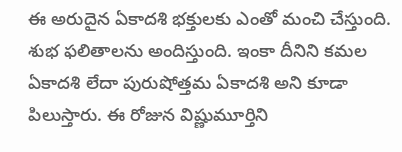ఈ అరుదైన ఏకాదశి భక్తులకు ఎంతో మంచి చేస్తుంది. శుభ ఫలితాలను అందిస్తుంది. ఇంకా దీనిని కమల ఏకాదశి లేదా పురుషోత్తమ ఏకాదశి అని కూడా పిలుస్తారు. ఈ రోజున విష్ణుమూర్తిని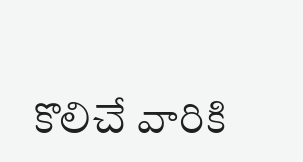కొలిచే వారికి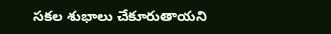సకల శుభాలు చేకూరుతాయని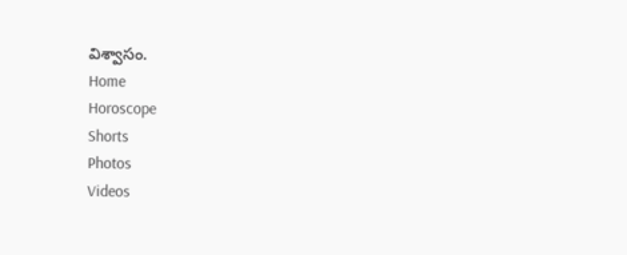విశ్వాసం.
Home
Horoscope
Shorts
Photos
Videos